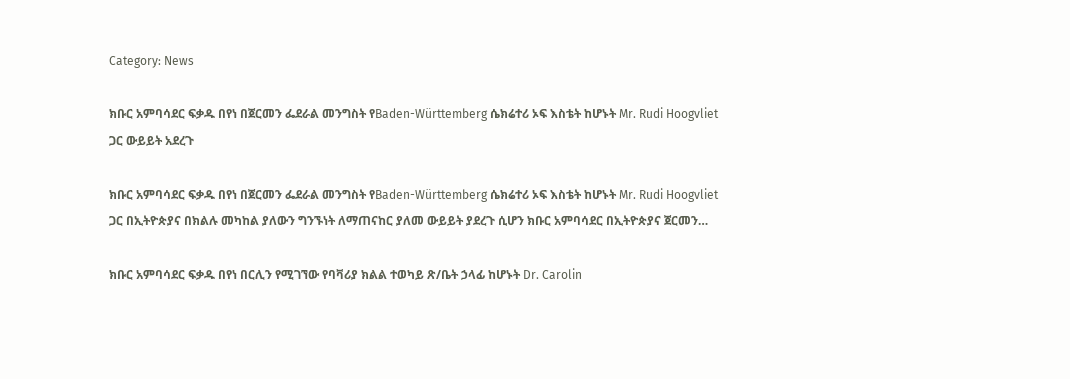Category: News

ክቡር አምባሳደር ፍቃዱ በየነ በጀርመን ፌደራል መንግስት የBaden-Württemberg ሴክሬተሪ ኦፍ እስቴት ከሆኑት Mr. Rudi Hoogvliet ጋር ውይይት አደረጉ

ክቡር አምባሳደር ፍቃዱ በየነ በጀርመን ፌደራል መንግስት የBaden-Württemberg ሴክሬተሪ ኦፍ እስቴት ከሆኑት Mr. Rudi Hoogvliet ጋር በኢትዮጵያና በክልሉ መካከል ያለውን ግንኙነት ለማጠናከር ያለመ ውይይት ያደረጉ ሲሆን ክቡር አምባሳደር በኢትዮጵያና ጀርመን…

ክቡር አምባሳደር ፍቃዱ በየነ በርሊን የሚገኘው የባቫሪያ ክልል ተወካይ ጽ/ቤት ኃላፊ ከሆኑት Dr. Carolin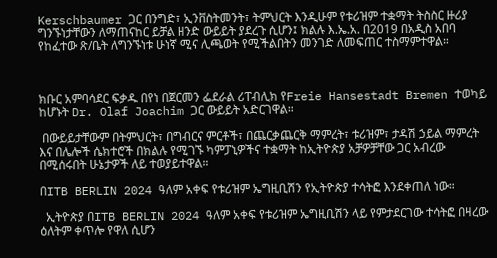Kerschbaumer ጋር በንግድ፣ ኢንቨስትመንት፣ ትምህርት እንዲሁም የቱሪዝም ተቋማት ትስስር ዙሪያ ግንኙነታቸውን ለማጠናከር ይቻል ዘንድ ውይይት ያደረጉ ሲሆን፤ ክልሉ እ.ኤ.አ. በ2019 በአዲስ አበባ የከፈተው ጽ/ቤት ለግንኙነቱ ሁነኛ ሚና ሊጫወት የሚችልበትን መንገድ ለመፍጠር ተስማምተዋል።



ክቡር አምባሳደር ፍቃዱ በየነ በጀርመን ፌደራል ሪፐብሊክ የFreie Hansestadt Bremen ተወካይ ከሆኑት Dr. Olaf Joachim ጋር ውይይት አድርገዋል።

 በውይይታቸውም በትምህርት፣ በግብርና ምርቶች፣ በጨርቃጨርቅ ማምረት፣ ቱሪዝም፣ ታዳሽ ኃይል ማምረት እና በሌሎች ሴክተሮች በክልሉ የሚገኙ ካምፓኒዎችና ተቋማት ከኢትዮጵያ አቻዎቻቸው ጋር አብረው በሚሰሩበት ሁኔታዎች ለይ ተወያይተዋል።

በITB BERLIN 2024 ዓለም አቀፍ የቱሪዝም ኤግዚቢሽን የኢትዮጵያ ተሳትፎ እንደቀጠለ ነው።

  ኢትዮጵያ በITB BERLIN 2024 ዓለም አቀፍ የቱሪዝም ኤግዚቢሽን ላይ የምታደርገው ተሳትፎ በዛረው ዕለትም ቀጥሎ የዋለ ሲሆን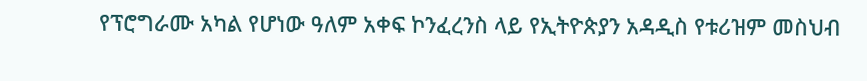የፕሮግራሙ አካል የሆነው ዓለም አቀፍ ኮንፈረንስ ላይ የኢትዮጵያን አዳዲስ የቱሪዝም መስህብ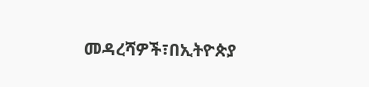መዳረሻዎች፣በኢትዮጵያ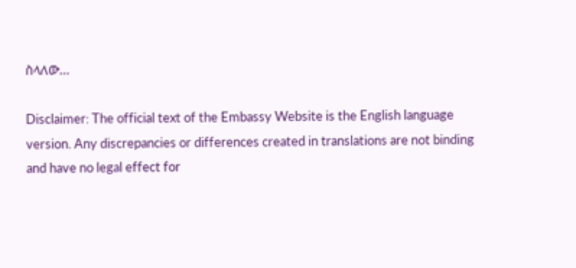ስላለው…

Disclaimer: The official text of the Embassy Website is the English language version. Any discrepancies or differences created in translations are not binding and have no legal effect for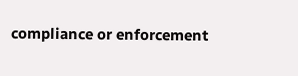compliance or enforcement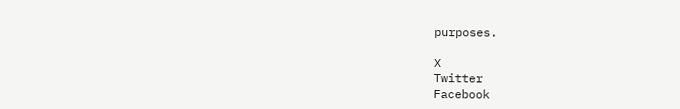purposes.

X
Twitter
Facebook